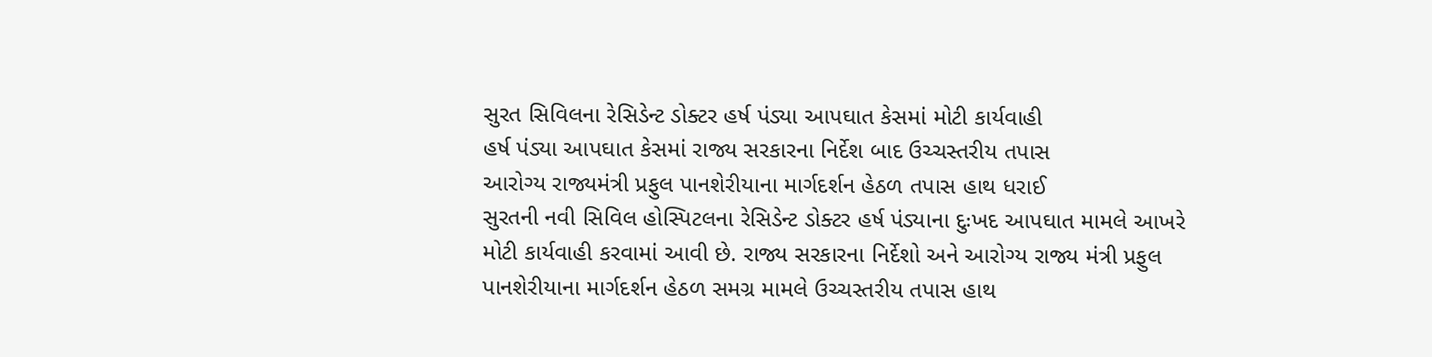સુરત સિવિલના રેસિડેન્ટ ડોક્ટર હર્ષ પંડ્યા આપઘાત કેસમાં મોટી કાર્યવાહી
હર્ષ પંડ્યા આપઘાત કેસમાં રાજ્ય સરકારના નિર્દેશ બાદ ઉચ્ચસ્તરીય તપાસ
આરોગ્ય રાજ્યમંત્રી પ્રફુલ પાનશેરીયાના માર્ગદર્શન હેઠળ તપાસ હાથ ધરાઈ
સુરતની નવી સિવિલ હોસ્પિટલના રેસિડેન્ટ ડોક્ટર હર્ષ પંડ્યાના દુઃખદ આપઘાત મામલે આખરે મોટી કાર્યવાહી કરવામાં આવી છે. રાજ્ય સરકારના નિર્દેશો અને આરોગ્ય રાજ્ય મંત્રી પ્રફુલ પાનશેરીયાના માર્ગદર્શન હેઠળ સમગ્ર મામલે ઉચ્ચસ્તરીય તપાસ હાથ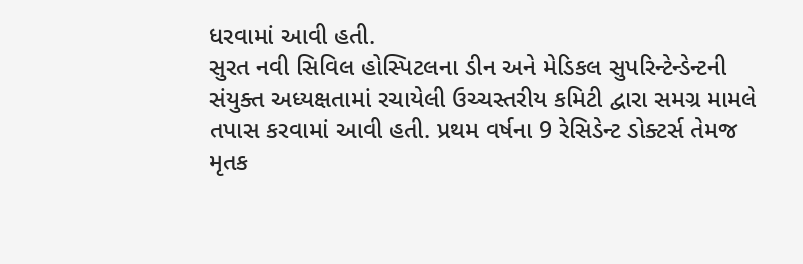ધરવામાં આવી હતી.
સુરત નવી સિવિલ હોસ્પિટલના ડીન અને મેડિકલ સુપરિન્ટેન્ડેન્ટની સંયુક્ત અધ્યક્ષતામાં રચાયેલી ઉચ્ચસ્તરીય કમિટી દ્વારા સમગ્ર મામલે તપાસ કરવામાં આવી હતી. પ્રથમ વર્ષના 9 રેસિડેન્ટ ડોક્ટર્સ તેમજ મૃતક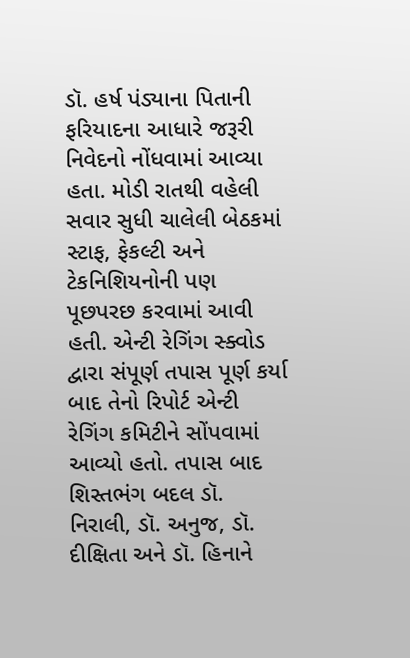ડૉ. હર્ષ પંડ્યાના પિતાની ફરિયાદના આધારે જરૂરી નિવેદનો નોંધવામાં આવ્યા હતા. મોડી રાતથી વહેલી સવાર સુધી ચાલેલી બેઠકમાં સ્ટાફ, ફેકલ્ટી અને ટેકનિશિયનોની પણ પૂછપરછ કરવામાં આવી હતી. એન્ટી રેગિંગ સ્ક્વોડ દ્વારા સંપૂર્ણ તપાસ પૂર્ણ કર્યા બાદ તેનો રિપોર્ટ એન્ટી રેગિંગ કમિટીને સોંપવામાં આવ્યો હતો. તપાસ બાદ શિસ્તભંગ બદલ ડૉ. નિરાલી, ડૉ. અનુજ, ડૉ. દીક્ષિતા અને ડૉ. હિનાને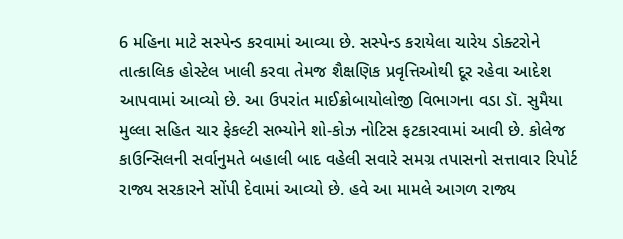6 મહિના માટે સસ્પેન્ડ કરવામાં આવ્યા છે. સસ્પેન્ડ કરાયેલા ચારેય ડોક્ટરોને તાત્કાલિક હોસ્ટેલ ખાલી કરવા તેમજ શૈક્ષણિક પ્રવૃત્તિઓથી દૂર રહેવા આદેશ આપવામાં આવ્યો છે. આ ઉપરાંત માઈક્રોબાયોલોજી વિભાગના વડા ડૉ. સુમૈયા મુલ્લા સહિત ચાર ફેકલ્ટી સભ્યોને શો-કોઝ નોટિસ ફટકારવામાં આવી છે. કોલેજ કાઉન્સિલની સર્વાનુમતે બહાલી બાદ વહેલી સવારે સમગ્ર તપાસનો સત્તાવાર રિપોર્ટ રાજ્ય સરકારને સોંપી દેવામાં આવ્યો છે. હવે આ મામલે આગળ રાજ્ય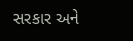સરકાર અને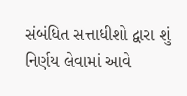સંબંધિત સત્તાધીશો દ્વારા શું નિર્ણય લેવામાં આવે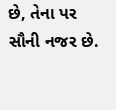છે, તેના પર સૌની નજર છે.